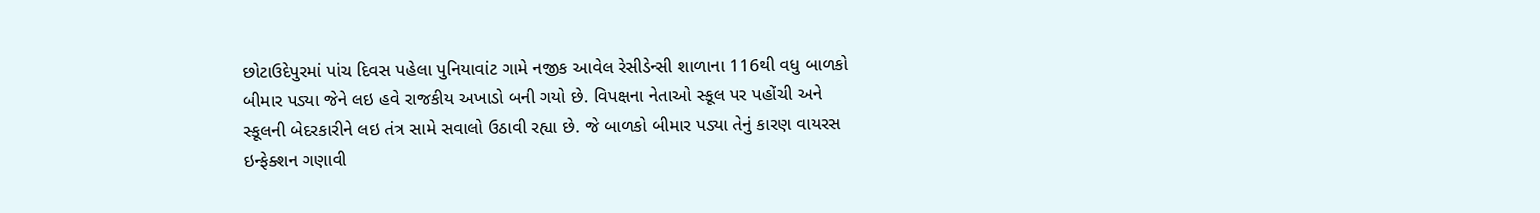છોટાઉદેપુરમાં પાંચ દિવસ પહેલા પુનિયાવાંટ ગામે નજીક આવેલ રેસીડેન્સી શાળાના 116થી વધુ બાળકો બીમાર પડ્યા જેને લઇ હવે રાજકીય અખાડો બની ગયો છે. વિપક્ષના નેતાઓ સ્કૂલ પર પહોંચી અને સ્કૂલની બેદરકારીને લઇ તંત્ર સામે સવાલો ઉઠાવી રહ્યા છે. જે બાળકો બીમાર પડ્યા તેનું કારણ વાયરસ ઇન્ફેક્શન ગણાવી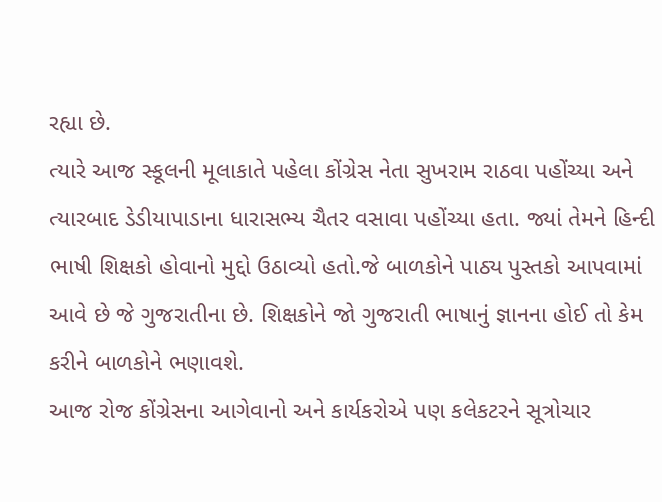રહ્યા છે.
ત્યારે આજ સ્કૂલની મૂલાકાતે પહેલા કોંગ્રેસ નેતા સુખરામ રાઠવા પહોંચ્યા અને ત્યારબાદ ડેડીયાપાડાના ધારાસભ્ય ચૈતર વસાવા પહોંચ્યા હતા. જ્યાં તેમને હિન્દી ભાષી શિક્ષકો હોવાનો મુદ્દો ઉઠાવ્યો હતો.જે બાળકોને પાઠ્ય પુસ્તકો આપવામાં આવે છે જે ગુજરાતીના છે. શિક્ષકોને જો ગુજરાતી ભાષાનું જ્ઞાનના હોઈ તો કેમ કરીને બાળકોને ભણાવશે.
આજ રોજ કોંગ્રેસના આગેવાનો અને કાર્યકરોએ પણ કલેકટરને સૂત્રોચાર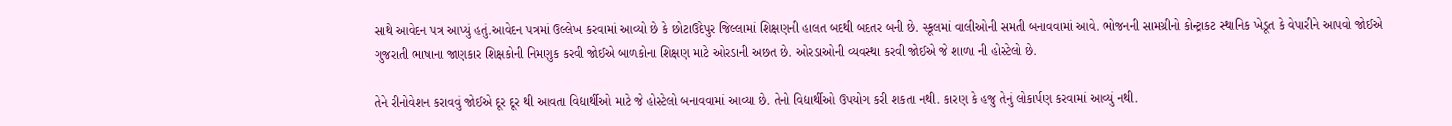સાથે આવેદન પત્ર આપ્યું હતું.આવેદન પત્રમાં ઉલ્લેખ કરવામાં આવ્યો છે કે છોટાઉદેપુર જિલ્લામાં શિક્ષણની હાલત બદથી બદતર બની છે. સ્કૂલમાં વાલીઓની સમતી બનાવવામાં આવે. ભોજનની સામગ્રીનો કોન્ટ્રાકટ સ્થાનિક ખેડૂત કે વેપારીને આપવો જોઈએ ગુજરાતી ભાષાના જાણકાર શિક્ષકોની નિમણુક કરવી જોઈએ બાળકોના શિક્ષણ માટે ઓરડાની અછત છે. ઓરડાઓની વ્યવસ્થા કરવી જોઈએ જે શાળા ની હોસ્ટેલો છે.

તેને રીનોવેશન કરાવવું જોઈએ દૂર દૂર થી આવતા વિદ્યાર્થીઓ માટે જે હોસ્ટેલો બનાવવામાં આવ્યા છે. તેનો વિદ્યાર્થીઓ ઉપયોગ કરી શકતા નથી. કારણ કે હજુ તેનું લોકાર્પણ કરવામાં આવ્યું નથી.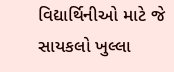વિદ્યાર્થિનીઓ માટે જે સાયકલો ખુલ્લા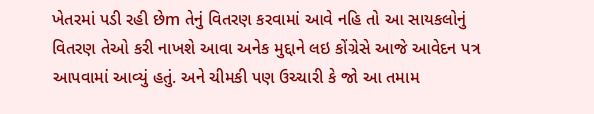ખેતરમાં પડી રહી છેm તેનું વિતરણ કરવામાં આવે નહિ તો આ સાયકલોનું વિતરણ તેઓ કરી નાખશે આવા અનેક મુદ્દાને લઇ કોંગ્રેસે આજે આવેદન પત્ર આપવામાં આવ્યું હતું. અને ચીમકી પણ ઉચ્ચારી કે જો આ તમામ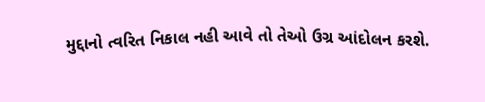મુદ્દાનો ત્વરિત નિકાલ નહી આવે તો તેઓ ઉગ્ર આંદોલન કરશે.